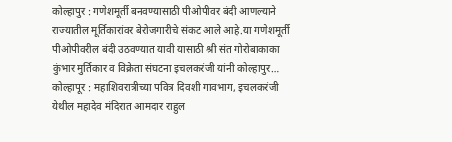कोल्हापुर : गणेशमूर्ती बनवण्यासाठी पीओपीवर बंदी आणल्याने राज्यातील मूर्तिकारांवर बेरोजगारीचे संकट आले आहे.या गणेशमूर्ती पीओपीवरील बंदी उठवण्यात यावी यासाठी श्री संत गोरोबाकाका कुंभार मुर्तिकार व विक्रेता संघटना इचलकरंजी यांनी कोल्हापुर…
कोल्हापूर : महाशिवरात्रीच्या पवित्र दिवशी गावभाग, इचलकरंजी येथील महादेव मंदिरात आमदार राहुल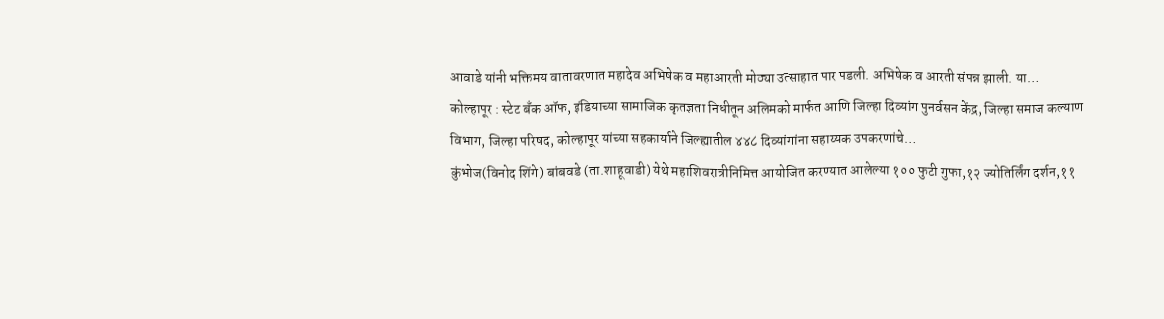आवाडे यांनी भक्तिमय वातावरणात महादेव अभिषेक व महाआरती मोठ्या उत्साहात पार पडली. अभिषेक व आरती संपन्न झाली. या…
कोल्हापूर : स्टेट बँक ऑफ, इंडियाच्या सामाजिक कृतज्ञता निधीतून अलिमको मार्फत आणि जिल्हा दिव्यांग पुनर्वसन केंद्र, जिल्हा समाज कल्याण विभाग, जिल्हा परिषद, कोल्हापूर यांच्या सहकार्याने जिल्ह्यातील ४४८ दिव्यांगांना सहाय्यक उपकरणांचे…
कुंभोज(विनोद शिंगे) बांबवडे (ता.शाहूवाडी) येथे महाशिवरात्रीनिमित्त आयोजित करण्यात आलेल्या १०० फुटी गुफा,१२ ज्योतिर्लिंग दर्शन,११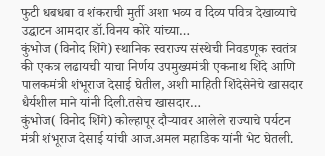फुटी धबधबा व शंकराची मुर्ती अशा भव्य व दिव्य पवित्र देखाव्याचे उद्घाटन आमदार डॉ.विनय कोरे यांच्या…
कुंभोज (विनोद शिंगे) स्थानिक स्वराज्य संस्थेची निवडणूक स्वतंत्र की एकत्र लढायची याचा निर्णय उपमुख्यमंत्री एकनाथ शिंदे आणि पालकमंत्री शंभूराज देसाई घेतील, अशी माहिती शिंदेसेनेचे खासदार धैर्यशील माने यांनी दिली.तसेच खासदार…
कुंभोज( विनोद शिंगे) कोल्हापूर दौऱ्यावर आलेले राज्याचे पर्यटन मंत्री शंभूराज देसाई यांची आज.अमल महाडिक यांनी भेट घेतली.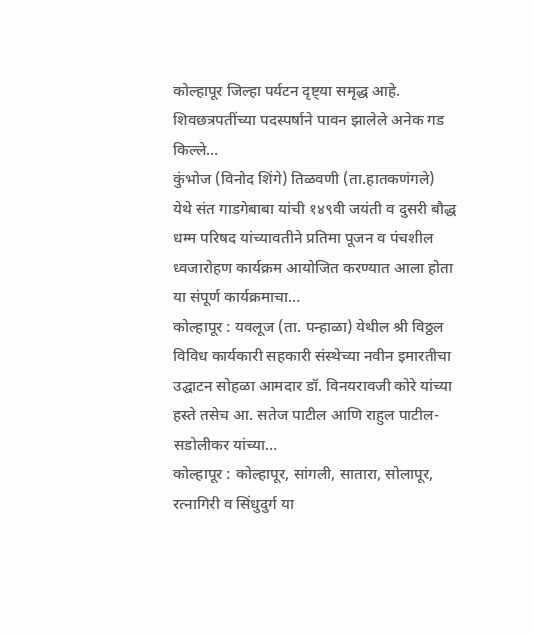कोल्हापूर जिल्हा पर्यटन दृष्ट्या समृद्ध आहे. शिवछत्रपतींच्या पदस्पर्षाने पावन झालेले अनेक गड किल्ले…
कुंभोज (विनोद शिंगे) तिळवणी (ता.हातकणंगले) येथे संत गाडगेबाबा यांची १४९वी जयंती व दुसरी बौद्ध धम्म परिषद यांच्यावतीने प्रतिमा पूजन व पंचशील ध्वजारोहण कार्यक्रम आयोजित करण्यात आला होता या संपूर्ण कार्यक्रमाचा…
कोल्हापूर : यवलूज (ता. पन्हाळा) येथील श्री विठ्ठल विविध कार्यकारी सहकारी संस्थेच्या नवीन इमारतीचा उद्घाटन सोहळा आमदार डॉ. विनयरावजी कोरे यांच्या हस्ते तसेच आ. सतेज पाटील आणि राहुल पाटील-सडोलीकर यांच्या…
कोल्हापूर : कोल्हापूर, सांगली, सातारा, सोलापूर, रत्नागिरी व सिंधुदुर्ग या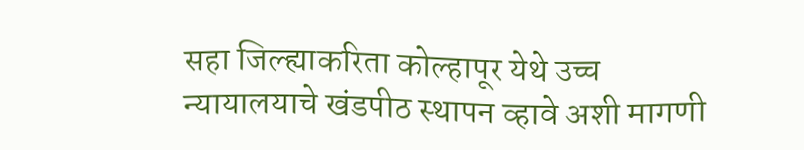सहा जिल्ह्याकरिता कोल्हापूर येथे उच्च न्यायालयाचे खंडपीठ स्थापन व्हावे अशी मागणी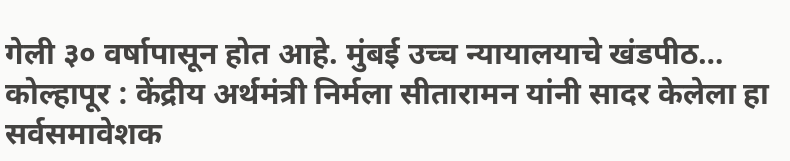गेली ३० वर्षापासून होत आहे. मुंबई उच्च न्यायालयाचे खंडपीठ…
कोल्हापूर : केंद्रीय अर्थमंत्री निर्मला सीतारामन यांनी सादर केलेला हा सर्वसमावेशक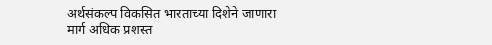अर्थसंकल्प विकसित भारताच्या दिशेने जाणारा मार्ग अधिक प्रशस्त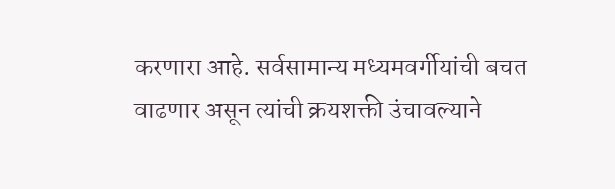करणारा आहे. सर्वसामान्य मध्यमवर्गीयांची बचत वाढणार असून त्यांची क्रयशक्ती उंचावल्याने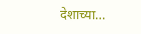देशाच्या…